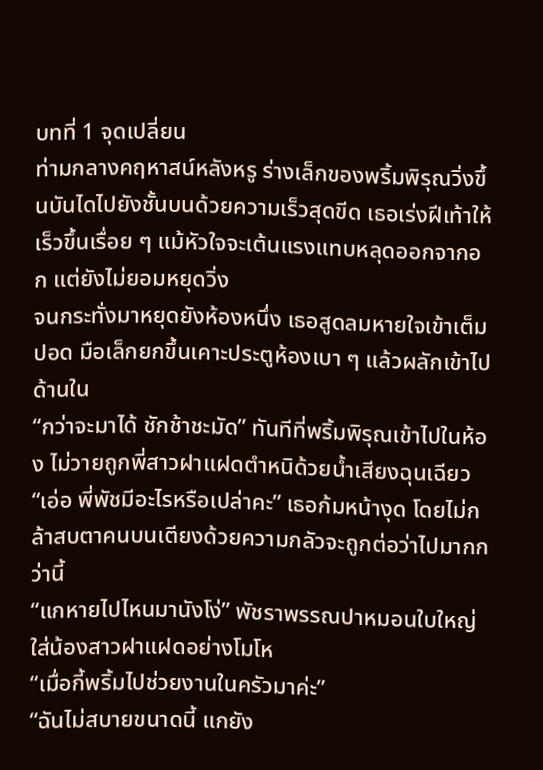บทที่ 1 จุดเปลี่ยน
ท่ามกลางคฤหาสน์หลังหรู ร่างเล็กของพริ้มพิรุณวิ่งขึ้นบันไดไปยังชั้นบนด้วยความเร็วสุดขีด เธอเร่งฝีเท้าให้เร็วขึ้นเรื่อย ๆ แม้หัวใจจะเต้นแรงแทบหลุดออกจากอก แต่ยังไม่ยอมหยุดวิ่ง
จนกระทั่งมาหยุดยังห้องหนึ่ง เธอสูดลมหายใจเข้าเต็มปอด มือเล็กยกขึ้นเคาะประตูห้องเบา ๆ แล้วผลักเข้าไปด้านใน
“กว่าจะมาได้ ชักช้าชะมัด” ทันทีที่พริ้มพิรุณเข้าไปในห้อง ไม่วายถูกพี่สาวฝาแฝดตำหนิด้วยน้ำเสียงฉุนเฉียว
“เอ่อ พี่พัชมีอะไรหรือเปล่าคะ” เธอก้มหน้างุด โดยไม่กล้าสบตาคนบนเตียงด้วยความกลัวจะถูกต่อว่าไปมากกว่านี้
“แกหายไปไหนมานังโง่” พัชราพรรณปาหมอนใบใหญ่ใส่น้องสาวฝาแฝดอย่างโมโห
“เมื่อกี้พริ้มไปช่วยงานในครัวมาค่ะ”
“ฉันไม่สบายขนาดนี้ แกยัง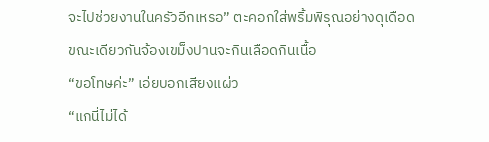จะไปช่วยงานในครัวอีกเหรอ” ตะคอกใส่พริ้มพิรุณอย่างดุเดือด ขณะเดียวกันจ้องเขม็งปานจะกินเลือดกินเนื้อ
“ขอโทษค่ะ” เอ่ยบอกเสียงแผ่ว
“แกนี่ไม่ได้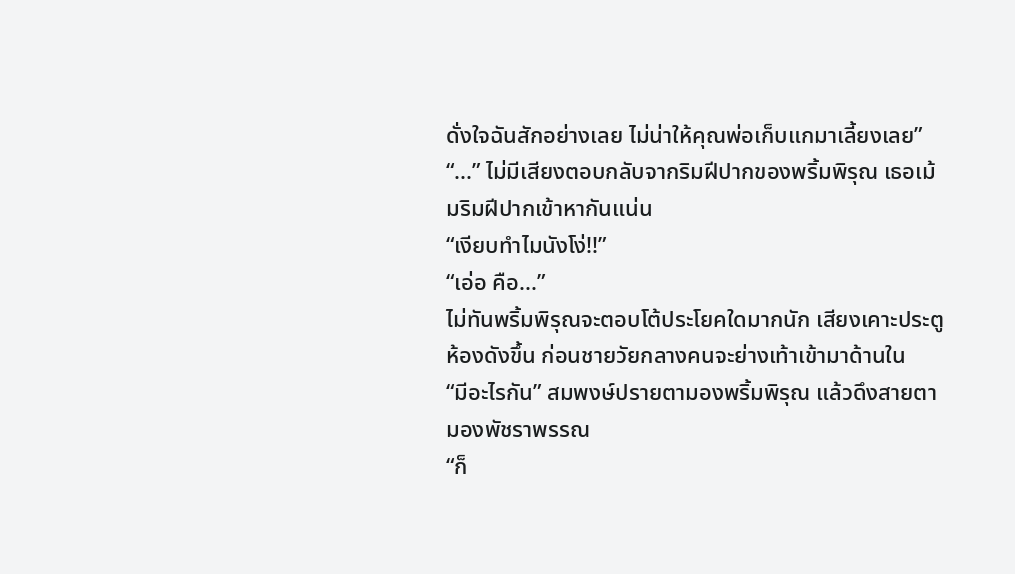ดั่งใจฉันสักอย่างเลย ไม่น่าให้คุณพ่อเก็บแกมาเลี้ยงเลย”
“...” ไม่มีเสียงตอบกลับจากริมฝีปากของพริ้มพิรุณ เธอเม้มริมฝีปากเข้าหากันแน่น
“เงียบทำไมนังโง่!!”
“เอ่อ คือ...”
ไม่ทันพริ้มพิรุณจะตอบโต้ประโยคใดมากนัก เสียงเคาะประตูห้องดังขึ้น ก่อนชายวัยกลางคนจะย่างเท้าเข้ามาด้านใน
“มีอะไรกัน” สมพงษ์ปรายตามองพริ้มพิรุณ แล้วดึงสายตามองพัชราพรรณ
“ก็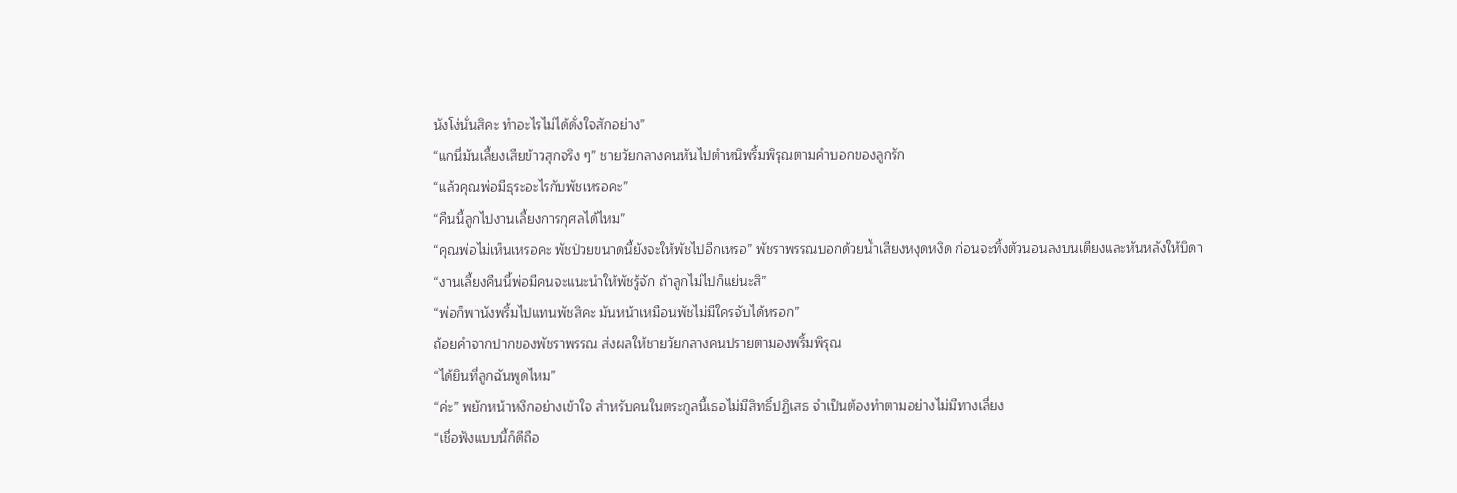นังโง่นั่นสิคะ ทำอะไรไม่ได้ดั่งใจสักอย่าง”
“แกนี่มันเลี้ยงเสียข้าวสุกจริง ๆ” ชายวัยกลางคนหันไปตำหนิพริ้มพิรุณตามคำบอกของลูกรัก
“แล้วคุณพ่อมีธุระอะไรกับพัชเหรอคะ”
“คืนนี้ลูกไปงานเลี้ยงการกุศลได้ไหม”
“คุณพ่อไม่เห็นเหรอคะ พัชป่วยขนาดนี้ยังจะให้พัชไปอีกเหรอ” พัชราพรรณบอกด้วยน้ำเสียงหงุดหงิด ก่อนจะทิ้งตัวนอนลงบนเตียงและหันหลังให้บิดา
“งานเลี้ยงคืนนี้พ่อมีคนจะแนะนำให้พัชรู้จัก ถ้าลูกไม่ไปก็แย่นะสิ”
“พ่อก็พานังพริ้มไปแทนพัชสิคะ มันหน้าเหมือนพัชไม่มีใครจับได้หรอก”
ถ้อยคำจากปากของพัชราพรรณ ส่งผลให้ชายวัยกลางคนปรายตามองพริ้มพิรุณ
“ได้ยินที่ลูกฉันพูดไหม”
“ค่ะ” พยักหน้าหงึกอย่างเข้าใจ สำหรับคนในตระกูลนี้เธอไม่มีสิทธิ์ปฏิเสธ จำเป็นต้องทำตามอย่างไม่มีทางเลี่ยง
“เชื่อฟังแบบนี้ก็ดีถือ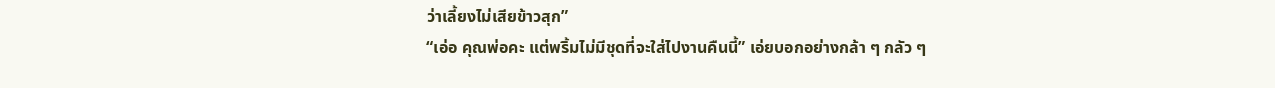ว่าเลี้ยงไม่เสียข้าวสุก”
“เอ่อ คุณพ่อคะ แต่พริ้มไม่มีชุดที่จะใส่ไปงานคืนนี้” เอ่ยบอกอย่างกล้า ๆ กลัว ๆ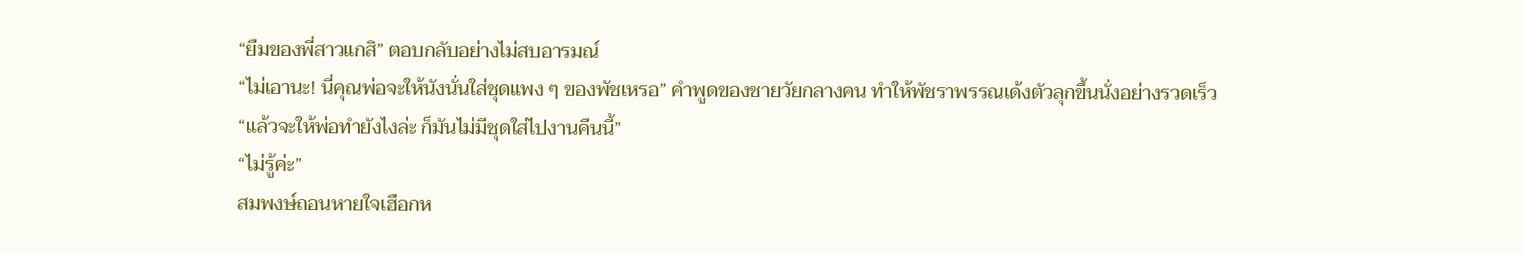“ยืมของพี่สาวแกสิ” ตอบกลับอย่างไม่สบอารมณ์
“ไม่เอานะ! นี่คุณพ่อจะให้นังนั่นใส่ชุดแพง ๆ ของพัชเหรอ” คำพูดของชายวัยกลางคน ทำให้พัชราพรรณเด้งตัวลุกขึ้นนั่งอย่างรวดเร็ว
“แล้วจะให้พ่อทำยังไงล่ะ ก็มันไม่มีชุดใส่ไปงานคืนนี้”
“ไม่รู้ค่ะ”
สมพงษ์ถอนหายใจเฮือกห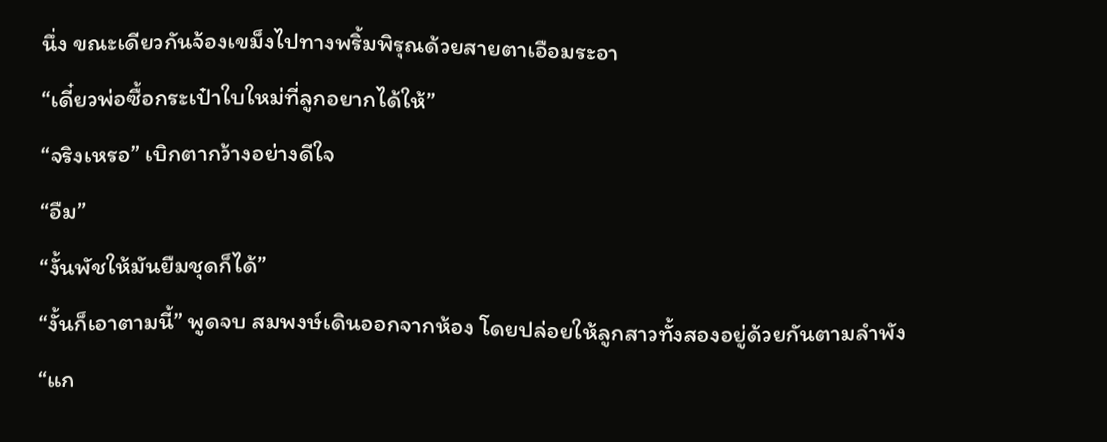นึ่ง ขณะเดียวกันจ้องเขม็งไปทางพริ้มพิรุณด้วยสายตาเอือมระอา
“เดี๋ยวพ่อซื้อกระเป๋าใบใหม่ที่ลูกอยากได้ให้”
“จริงเหรอ” เบิกตากว้างอย่างดีใจ
“อืม”
“งั้นพัชให้มันยืมชุดก็ได้”
“งั้นก็เอาตามนี้” พูดจบ สมพงษ์เดินออกจากห้อง โดยปล่อยให้ลูกสาวทั้งสองอยู่ด้วยกันตามลำพัง
“แก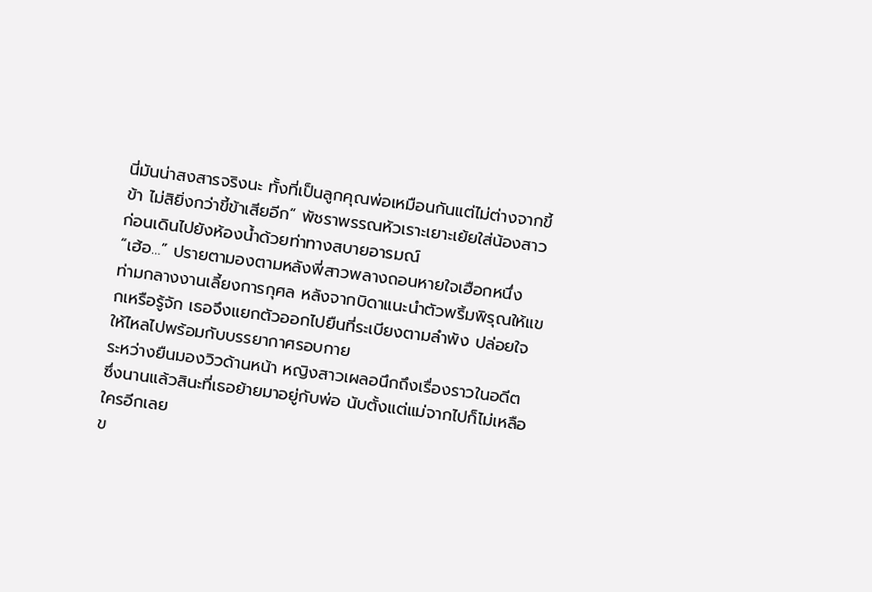นี่มันน่าสงสารจริงนะ ทั้งที่เป็นลูกคุณพ่อเหมือนกันแต่ไม่ต่างจากขี้ข้า ไม่สิยิ่งกว่าขี้ข้าเสียอีก” พัชราพรรณหัวเราะเยาะเย้ยใส่น้องสาว ก่อนเดินไปยังห้องน้ำด้วยท่าทางสบายอารมณ์
“เฮ้อ…” ปรายตามองตามหลังพี่สาวพลางถอนหายใจเฮือกหนึ่ง
ท่ามกลางงานเลี้ยงการกุศล หลังจากบิดาแนะนำตัวพริ้มพิรุณให้แขกเหรือรู้จัก เธอจึงแยกตัวออกไปยืนที่ระเบียงตามลำพัง ปล่อยใจให้ไหลไปพร้อมกับบรรยากาศรอบกาย
ระหว่างยืนมองวิวด้านหน้า หญิงสาวเผลอนึกถึงเรื่องราวในอดีต ซึ่งนานแล้วสินะที่เธอย้ายมาอยู่กับพ่อ นับตั้งแต่แม่จากไปก็ไม่เหลือใครอีกเลย
ข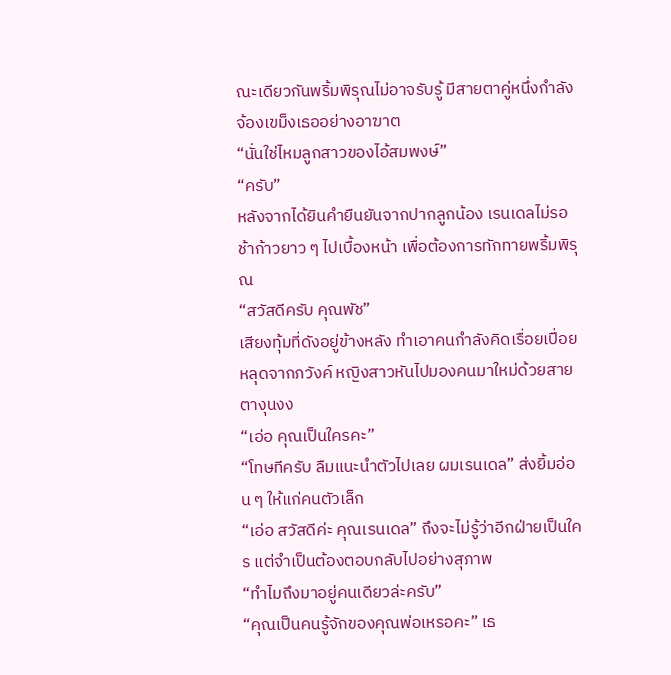ณะเดียวกันพริ้มพิรุณไม่อาจรับรู้ มีสายตาคู่หนึ่งกำลังจ้องเขม็งเธออย่างอาฆาต
“นั่นใช่ไหมลูกสาวของไอ้สมพงษ์”
“ครับ”
หลังจากได้ยินคำยืนยันจากปากลูกน้อง เรนเดลไม่รอช้าก้าวยาว ๆ ไปเบื้องหน้า เพื่อต้องการทักทายพริ้มพิรุณ
“สวัสดีครับ คุณพัช”
เสียงทุ้มที่ดังอยู่ข้างหลัง ทำเอาคนกำลังคิดเรื่อยเปื่อยหลุดจากภวังค์ หญิงสาวหันไปมองคนมาใหม่ด้วยสายตางุนงง
“เอ่อ คุณเป็นใครคะ”
“โทษทีครับ ลืมแนะนำตัวไปเลย ผมเรนเดล” ส่งยิ้มอ่อน ๆ ให้แก่คนตัวเล็ก
“เอ่อ สวัสดีค่ะ คุณเรนเดล” ถึงจะไม่รู้ว่าอีกฝ่ายเป็นใคร แต่จำเป็นต้องตอบกลับไปอย่างสุภาพ
“ทำไมถึงมาอยู่คนเดียวล่ะครับ”
“คุณเป็นคนรู้จักของคุณพ่อเหรอคะ” เธ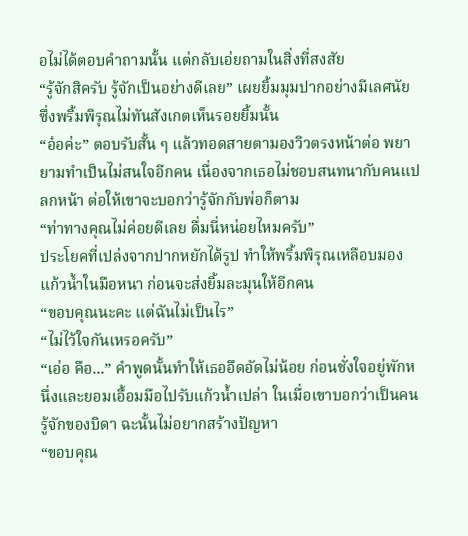อไม่ได้ตอบคำถามนั้น แต่กลับเอ่ยถามในสิ่งที่สงสัย
“รู้จักสิครับ รู้จักเป็นอย่างดีเลย” เผยยิ้มมุมปากอย่างมีเลศนัย ซึ่งพริ้มพิรุณไม่ทันสังเกตเห็นรอยยิ้มนั้น
“อ๋อค่ะ” ตอบรับสั้น ๆ แล้วทอดสายตามองวิวตรงหน้าต่อ พยายามทำเป็นไม่สนใจอีกคน เนื่องจากเธอไม่ชอบสนทนากับคนแปลกหน้า ต่อให้เขาจะบอกว่ารู้จักกับพ่อก็ตาม
“ท่าทางคุณไม่ค่อยดีเลย ดื่มนี่หน่อยไหมครับ”
ประโยคที่เปล่งจากปากหยักได้รูป ทำให้พริ้มพิรุณเหลือบมองแก้วน้ำในมือหนา ก่อนจะส่งยิ้มละมุนให้อีกคน
“ขอบคุณนะคะ แต่ฉันไม่เป็นไร”
“ไม่ไว้ใจกันเหรอครับ”
“เอ่อ คือ...” คำพูดนั้นทำให้เธออึดอัดไม่น้อย ก่อนชั่งใจอยู่พักหนึ่งและยอมเอื้อมมือไปรับแก้วน้ำเปล่า ในเมื่อเขาบอกว่าเป็นคนรู้จักของบิดา ฉะนั้นไม่อยากสร้างปัญหา
“ขอบคุณ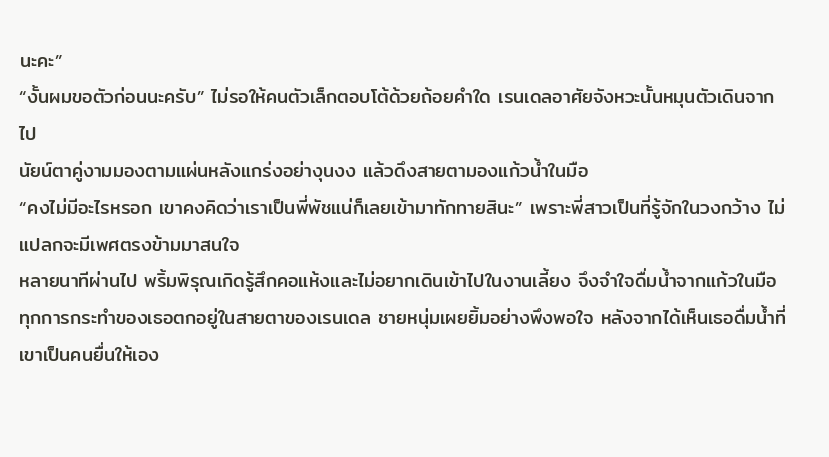นะคะ”
“งั้นผมขอตัวก่อนนะครับ” ไม่รอให้คนตัวเล็กตอบโต้ด้วยถ้อยคำใด เรนเดลอาศัยจังหวะนั้นหมุนตัวเดินจากไป
นัยน์ตาคู่งามมองตามแผ่นหลังแกร่งอย่างุนงง แล้วดึงสายตามองแก้วน้ำในมือ
“คงไม่มีอะไรหรอก เขาคงคิดว่าเราเป็นพี่พัชแน่ก็เลยเข้ามาทักทายสินะ” เพราะพี่สาวเป็นที่รู้จักในวงกว้าง ไม่แปลกจะมีเพศตรงข้ามมาสนใจ
หลายนาทีผ่านไป พริ้มพิรุณเกิดรู้สึกคอแห้งและไม่อยากเดินเข้าไปในงานเลี้ยง จึงจำใจดื่มน้ำจากแก้วในมือ
ทุกการกระทำของเธอตกอยู่ในสายตาของเรนเดล ชายหนุ่มเผยยิ้มอย่างพึงพอใจ หลังจากได้เห็นเธอดื่มน้ำที่เขาเป็นคนยื่นให้เอง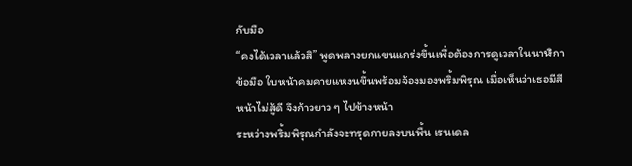กับมือ
“คงได้เวลาแล้วสิ” พูดพลางยกแขนแกร่งขึ้นเพื่อต้องการดูเวลาในนาฬิกาข้อมือ ใบหน้าคมคายแหงนขึ้นพร้อมจ้องมองพริ้มพิรุณ เมื่อเห็นว่าเธอมีสีหน้าไม่สู้ดี จึงก้าวยาว ๆ ไปข้างหน้า
ระหว่างพริ้มพิรุณกำลังจะทรุดกายลงบนพื้น เรนเดล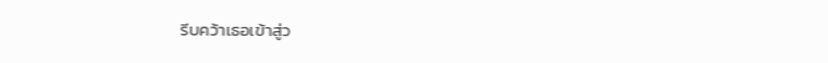รีบคว้าเธอเข้าสู่ว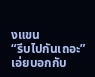งแขน
“รีบไปกันเถอะ” เอ่ยบอกกับ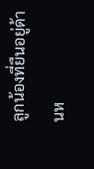ลูกน้องที่ยืนอยู่ด้านห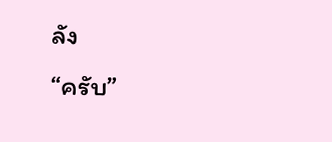ลัง
“ครับ”